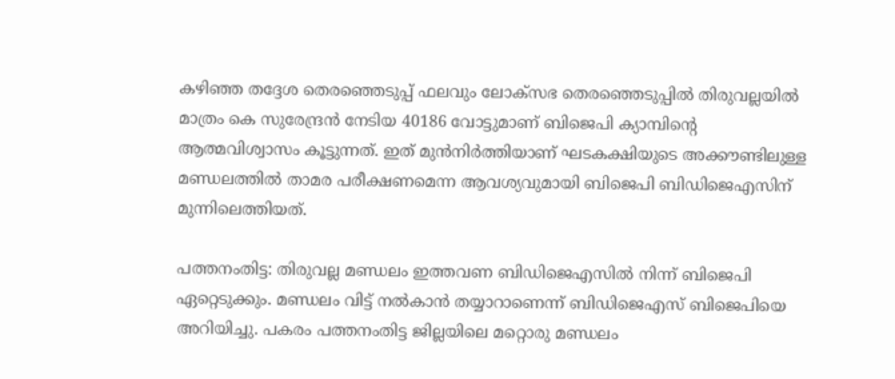കഴിഞ്ഞ തദ്ദേശ തെരഞ്ഞെടുപ്പ് ഫലവും ലോക്സഭ തെരഞ്ഞെടുപ്പിൽ തിരുവല്ലയിൽ മാത്രം കെ സുരേന്ദ്രൻ നേടിയ 40186 വോട്ടുമാണ് ബിജെപി ക്യാമ്പിന്റെ ആത്മവിശ്വാസം കൂട്ടുന്നത്. ഇത് മുൻനിർത്തിയാണ് ഘടകക്ഷിയുടെ അക്കൗണ്ടിലുള്ള മണ്ഡലത്തിൽ താമര പരീക്ഷണമെന്ന ആവശ്യവുമായി ബിജെപി ബിഡിജെഎസിന് മുന്നിലെത്തിയത്.

പത്തനംതിട്ട: തിരുവല്ല മണ്ഡലം ഇത്തവണ ബിഡിജെഎസിൽ നിന്ന് ബിജെപി ഏറ്റെടുക്കും. മണ്ഡലം വിട്ട് നൽകാൻ തയ്യാറാണെന്ന് ബിഡിജെഎസ് ബിജെപിയെ അറിയിച്ചു. പകരം പത്തനംതിട്ട ജില്ലയിലെ മറ്റൊരു മണ്ഡലം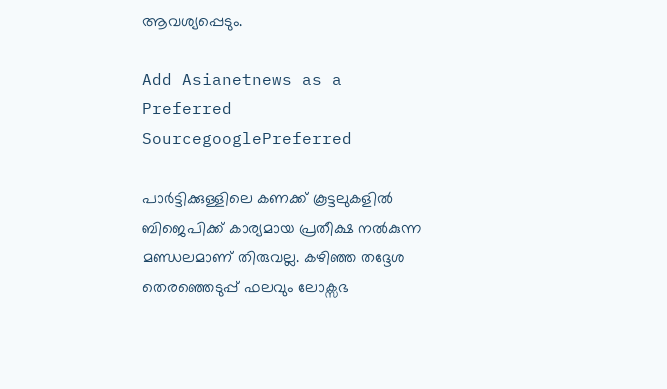ആവശ്യപ്പെടും.

Add Asianetnews as a Preferred SourcegooglePreferred

പാർട്ടിക്കുള്ളിലെ കണക്ക് കൂട്ടലുകളിൽ ബിജെപിക്ക് കാര്യമായ പ്രതീക്ഷ നൽകുന്ന മണ്ഡലമാണ് തിരുവല്ല. കഴിഞ്ഞ തദ്ദേശ തെരഞ്ഞെടുപ്പ് ഫലവും ലോക്സഭ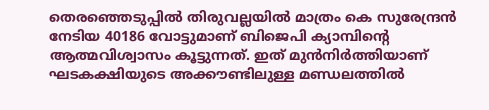തെരഞ്ഞെടുപ്പിൽ തിരുവല്ലയിൽ മാത്രം കെ സുരേന്ദ്രൻ നേടിയ 40186 വോട്ടുമാണ് ബിജെപി ക്യാമ്പിന്റെ ആത്മവിശ്വാസം കൂട്ടുന്നത്. ഇത് മുൻനിർത്തിയാണ് ഘടകക്ഷിയുടെ അക്കൗണ്ടിലുള്ള മണ്ഡലത്തിൽ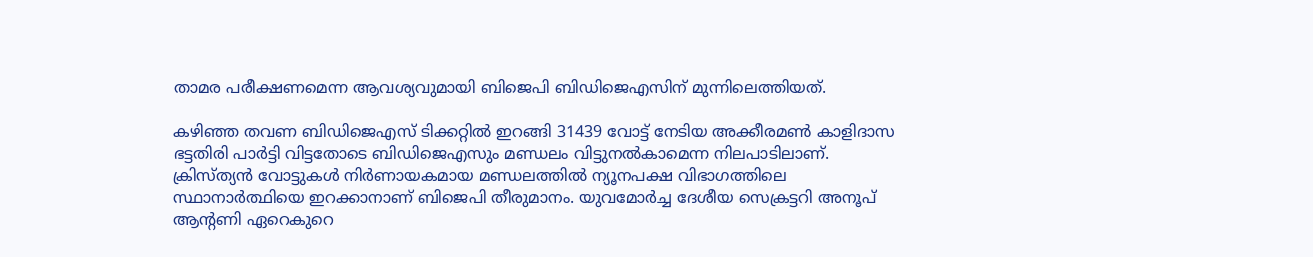താമര പരീക്ഷണമെന്ന ആവശ്യവുമായി ബിജെപി ബിഡിജെഎസിന് മുന്നിലെത്തിയത്.

കഴിഞ്ഞ തവണ ബിഡിജെഎസ് ടിക്കറ്റിൽ ഇറങ്ങി 31439 വോട്ട് നേടിയ അക്കീരമൺ കാളിദാസ ഭട്ടതിരി പാർട്ടി വിട്ടതോടെ ബിഡിജെഎസും മണ്ഡലം വിട്ടുനൽകാമെന്ന നിലപാടിലാണ്. ക്രിസ്ത്യൻ വോട്ടുകൾ നിർണായകമായ മണ്ഡലത്തിൽ ന്യൂനപക്ഷ വിഭാഗത്തിലെ സ്ഥാനാർത്ഥിയെ ഇറക്കാനാണ് ബിജെപി തീരുമാനം. യുവമോർച്ച ദേശീയ സെക്രട്ടറി അനൂപ് ആന്റണി ഏറെകുറെ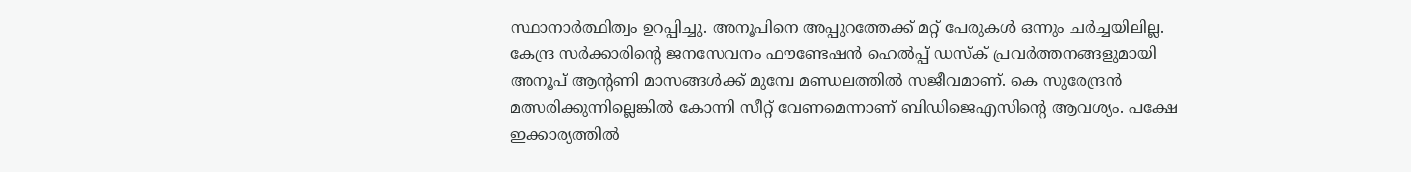സ്ഥാനാർത്ഥിത്വം ഉറപ്പിച്ചു. അനൂപിനെ അപ്പുറത്തേക്ക് മറ്റ് പേരുകൾ ഒന്നും ചർച്ചയിലില്ല. കേന്ദ്ര സർക്കാരിന്റെ ജനസേവനം ഫൗണ്ടേഷൻ ഹെൽപ്പ് ഡസ്ക് പ്രവർത്തനങ്ങളുമായി അനൂപ് ആന്റണി മാസങ്ങൾക്ക് മുമ്പേ മണ്ഡലത്തിൽ സജീവമാണ്. കെ സുരേന്ദ്രൻ മത്സരിക്കുന്നില്ലെങ്കിൽ കോന്നി സീറ്റ് വേണമെന്നാണ് ബിഡിജെഎസിന്റെ ആവശ്യം. പക്ഷേ ഇക്കാര്യത്തിൽ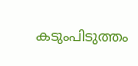കടുംപിടുത്തം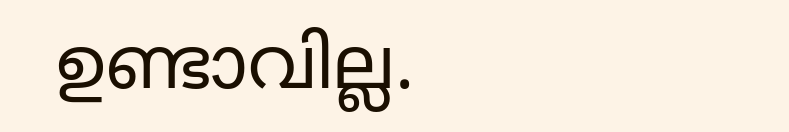ഉണ്ടാവില്ല.